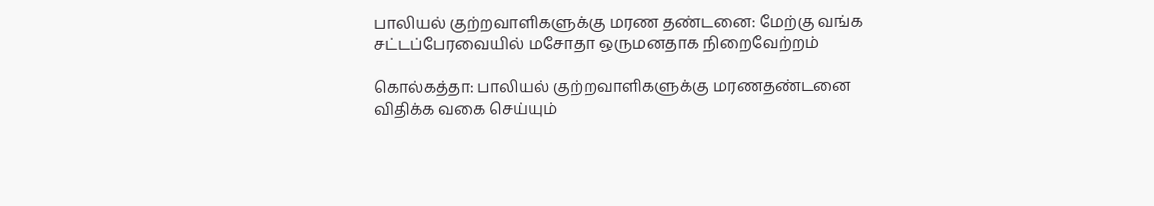பாலியல் குற்றவாளிகளுக்கு மரண தண்டனை: மேற்கு வங்க சட்டப்பேரவையில் மசோதா ஒருமனதாக நிறைவேற்றம்

கொல்கத்தா: பாலியல் குற்றவாளிகளுக்கு மரணதண்டனை விதிக்க வகை செய்யும்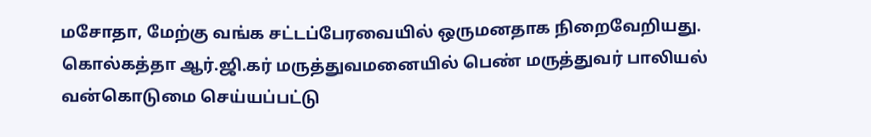மசோதா, மேற்கு வங்க சட்டப்பேரவையில் ஒருமனதாக நிறைவேறியது. கொல்கத்தா ஆர்.ஜி.கர் மருத்துவமனையில் பெண் மருத்துவர் பாலியல் வன்கொடுமை செய்யப்பட்டு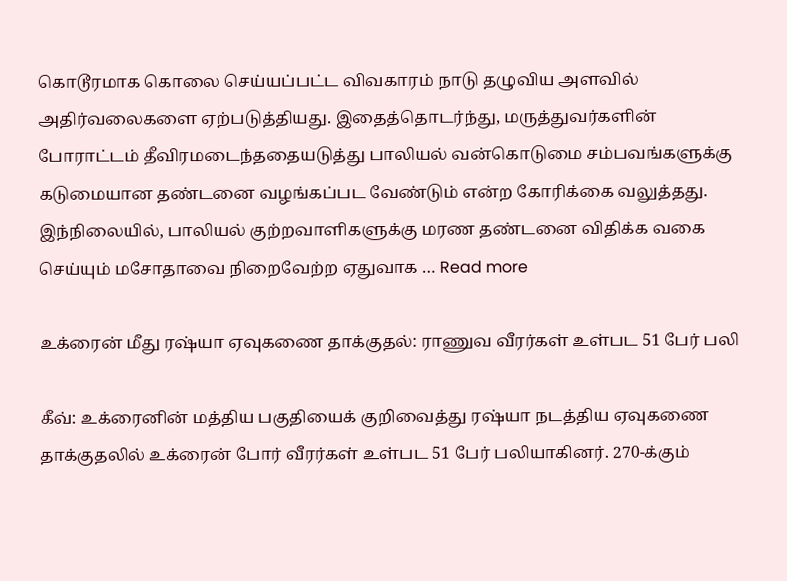கொடூரமாக கொலை செய்யப்பட்ட விவகாரம் நாடு தழுவிய அளவில் அதிர்வலைகளை ஏற்படுத்தியது. இதைத்தொடர்ந்து, மருத்துவர்களின் போராட்டம் தீவிரமடைந்ததையடுத்து பாலியல் வன்கொடுமை சம்பவங்களுக்கு கடுமையான தண்டனை வழங்கப்பட வேண்டும் என்ற கோரிக்கை வலுத்தது. இந்நிலையில், பாலியல் குற்றவாளிகளுக்கு மரண தண்டனை விதிக்க வகை செய்யும் மசோதாவை நிறைவேற்ற ஏதுவாக … Read more

உக்ரைன் மீது ரஷ்யா ஏவுகணை தாக்குதல்: ராணுவ வீரர்கள் உள்பட 51 பேர் பலி

கீவ்: உக்ரைனின் மத்திய பகுதியைக் குறிவைத்து ரஷ்யா நடத்திய ஏவுகணை தாக்குதலில் உக்ரைன் போர் வீரர்கள் உள்பட 51 பேர் பலியாகினர். 270-க்கும்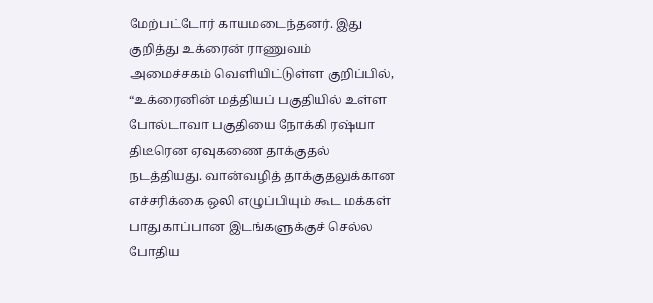மேற்பட்டோர் காயமடைந்தனர். இது குறித்து உக்ரைன் ராணுவம் அமைச்சகம் வெளியிட்டுள்ள குறிப்பில், “உக்ரைனின் மத்தியப் பகுதியில் உள்ள போல்டாவா பகுதியை நோக்கி ரஷ்யா திடீரென ஏவுகணை தாக்குதல் நடத்தியது. வான்வழித் தாக்குதலுக்கான எச்சரிக்கை ஒலி எழுப்பியும் கூட மக்கள் பாதுகாப்பான இடங்களுக்குச் செல்ல போதிய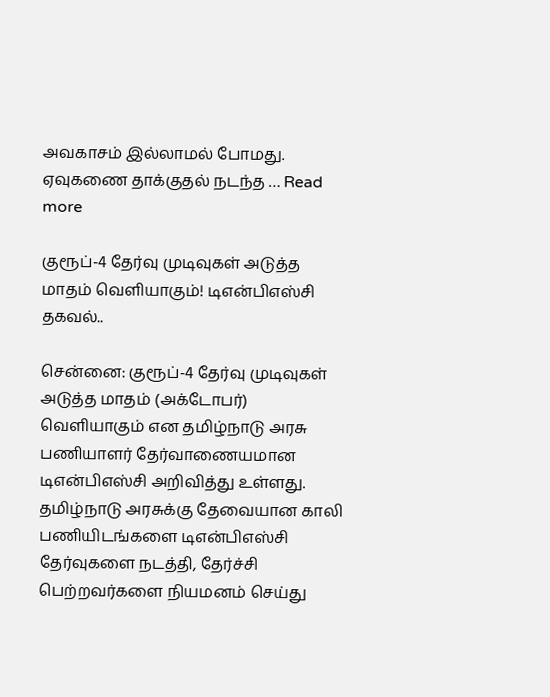அவகாசம் இல்லாமல் போமது. ஏவுகணை தாக்குதல் நடந்த … Read more

குரூப்-4 தேர்வு முடிவுகள் அடுத்த மாதம் வெளியாகும்! டிஎன்பிஎஸ்சி தகவல்..

சென்னை: குரூப்-4 தேர்வு முடிவுகள் அடுத்த மாதம் (அக்டோபர்) வெளியாகும் என தமிழ்நாடு அரசு பணியாளர் தேர்வாணையமான  டிஎன்பிஎஸ்சி அறிவித்து உள்ளது. தமிழ்நாடு அரசுக்கு தேவையான காலி பணியிடங்களை டிஎன்பிஎஸ்சி தேர்வுகளை நடத்தி, தேர்ச்சி பெற்றவர்களை நியமனம் செய்து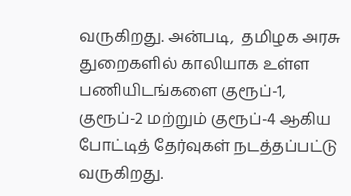வருகிறது. அன்படி,  தமிழக அரசு துறைகளில் காலியாக உள்ள பணியிடங்களை குரூப்-1, குரூப்-2 மற்றும் குரூப்-4 ஆகிய போட்டித் தேர்வுகள் நடத்தப்பட்டு வருகிறது.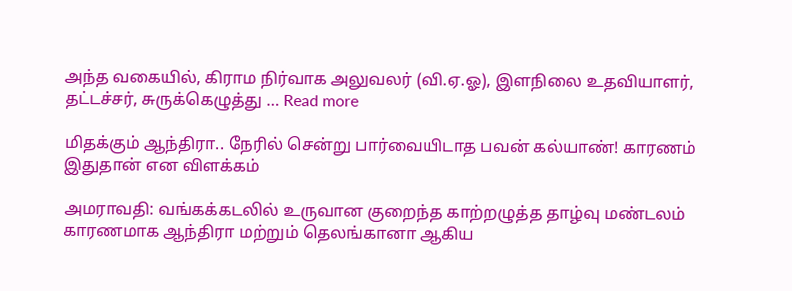அந்த வகையில், கிராம நிர்வாக அலுவலர் (வி.ஏ.ஓ), இளநிலை உதவியாளர், தட்டச்சர், சுருக்கெழுத்து … Read more

மிதக்கும் ஆந்திரா.. நேரில் சென்று பார்வையிடாத பவன் கல்யாண்! காரணம் இதுதான் என விளக்கம்

அமராவதி: வங்கக்கடலில் உருவான குறைந்த காற்றழுத்த தாழ்வு மண்டலம் காரணமாக ஆந்திரா மற்றும் தெலங்கானா ஆகிய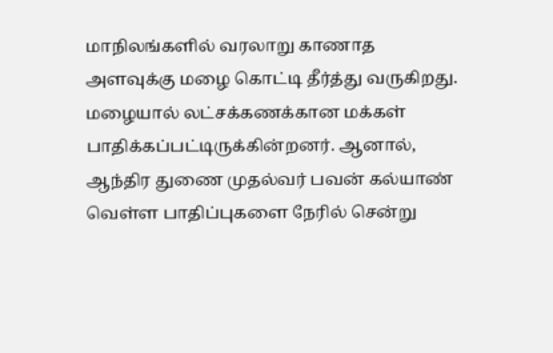மாநிலங்களில் வரலாறு காணாத அளவுக்கு மழை கொட்டி தீர்த்து வருகிறது. மழையால் லட்சக்கணக்கான மக்கள் பாதிக்கப்பட்டிருக்கின்றனர். ஆனால், ஆந்திர துணை முதல்வர் பவன் கல்யாண் வெள்ள பாதிப்புகளை நேரில் சென்று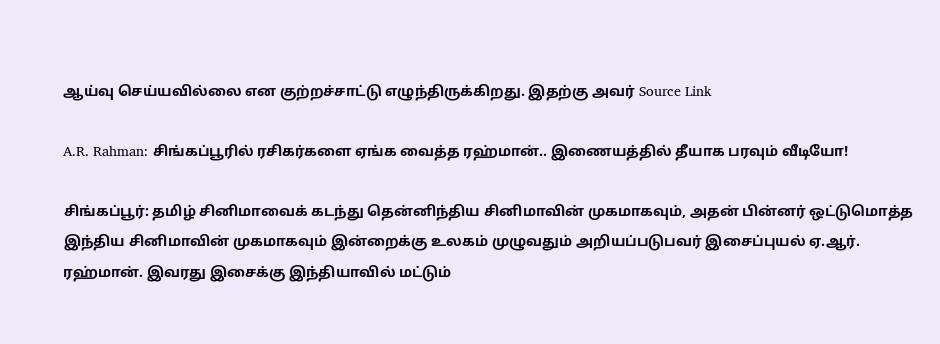ஆய்வு செய்யவில்லை என குற்றச்சாட்டு எழுந்திருக்கிறது. இதற்கு அவர் Source Link

A.R. Rahman: சிங்கப்பூரில் ரசிகர்களை ஏங்க வைத்த ரஹ்மான்.. இணையத்தில் தீயாக பரவும் வீடியோ!

சிங்கப்பூர்: தமிழ் சினிமாவைக் கடந்து தென்னிந்திய சினிமாவின் முகமாகவும், அதன் பின்னர் ஒட்டுமொத்த இந்திய சினிமாவின் முகமாகவும் இன்றைக்கு உலகம் முழுவதும் அறியப்படுபவர் இசைப்புயல் ஏ.ஆர். ரஹ்மான். இவரது இசைக்கு இந்தியாவில் மட்டும்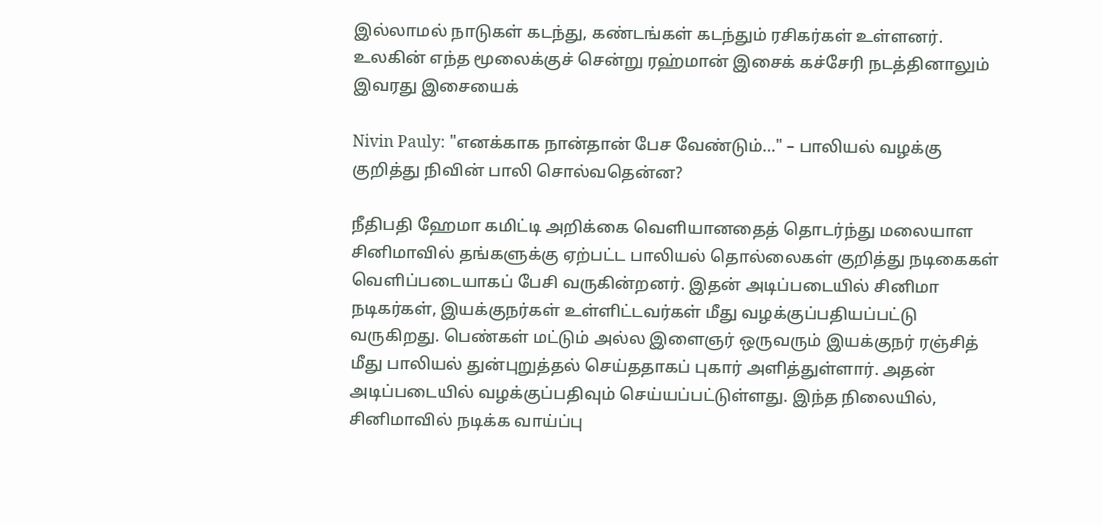இல்லாமல் நாடுகள் கடந்து, கண்டங்கள் கடந்தும் ரசிகர்கள் உள்ளனர். உலகின் எந்த மூலைக்குச் சென்று ரஹ்மான் இசைக் கச்சேரி நடத்தினாலும் இவரது இசையைக்

Nivin Pauly: "எனக்காக நான்தான் பேச வேண்டும்…" – பாலியல் வழக்கு குறித்து நிவின் பாலி சொல்வதென்ன?

நீதிபதி ஹேமா கமிட்டி அறிக்கை வெளியானதைத் தொடர்ந்து மலையாள சினிமாவில் தங்களுக்கு ஏற்பட்ட பாலியல் தொல்லைகள் குறித்து நடிகைகள் வெளிப்படையாகப் பேசி வருகின்றனர். இதன் அடிப்படையில் சினிமா நடிகர்கள், இயக்குநர்கள் உள்ளிட்டவர்கள் மீது வழக்குப்பதியப்பட்டு வருகிறது. பெண்கள் மட்டும் அல்ல இளைஞர் ஒருவரும் இயக்குநர் ரஞ்சித் மீது பாலியல் துன்புறுத்தல் செய்ததாகப் புகார் அளித்துள்ளார். அதன் அடிப்படையில் வழக்குப்பதிவும் செய்யப்பட்டுள்ளது. இந்த நிலையில், சினிமாவில் நடிக்க வாய்ப்பு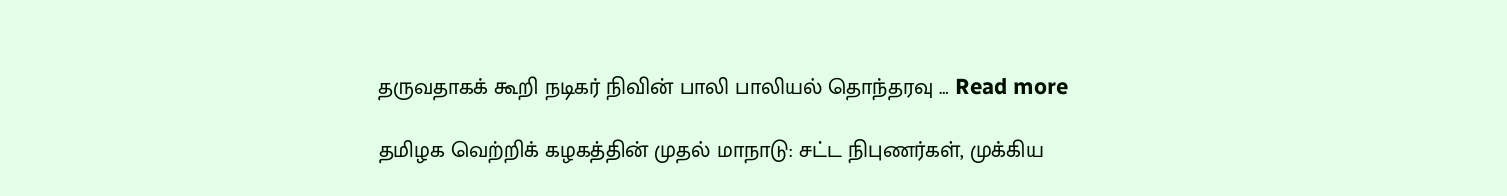தருவதாகக் கூறி நடிகர் நிவின் பாலி பாலியல் தொந்தரவு … Read more

தமிழக வெற்றிக் கழகத்தின் முதல் மாநாடு: சட்ட நிபுணர்கள், முக்கிய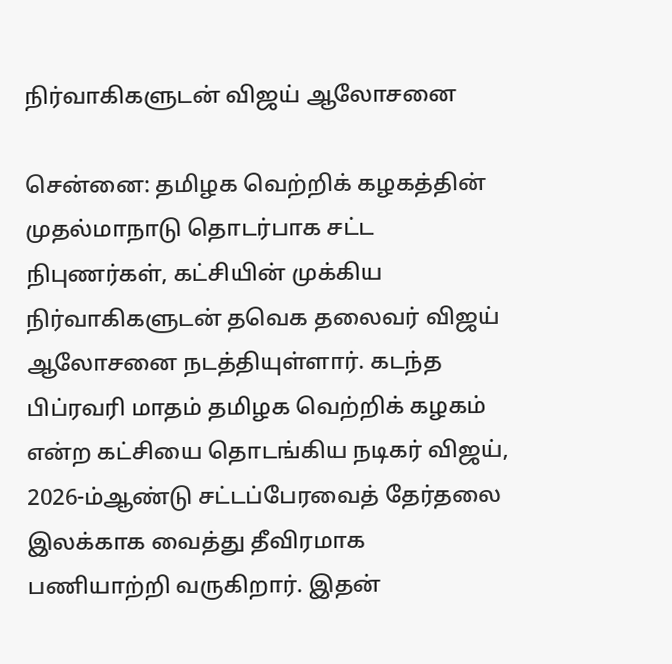நிர்வாகிகளுடன் விஜய் ஆலோசனை

சென்னை: தமிழக வெற்றிக் கழகத்தின் முதல்மாநாடு தொடர்பாக சட்ட நிபுணர்கள், கட்சியின் முக்கிய நிர்வாகிகளுடன் தவெக தலைவர் விஜய் ஆலோசனை நடத்தியுள்ளார். கடந்த பிப்ரவரி மாதம் தமிழக வெற்றிக் கழகம் என்ற கட்சியை தொடங்கிய நடிகர் விஜய், 2026-ம்ஆண்டு சட்டப்பேரவைத் தேர்தலை இலக்காக வைத்து தீவிரமாக பணியாற்றி வருகிறார். இதன்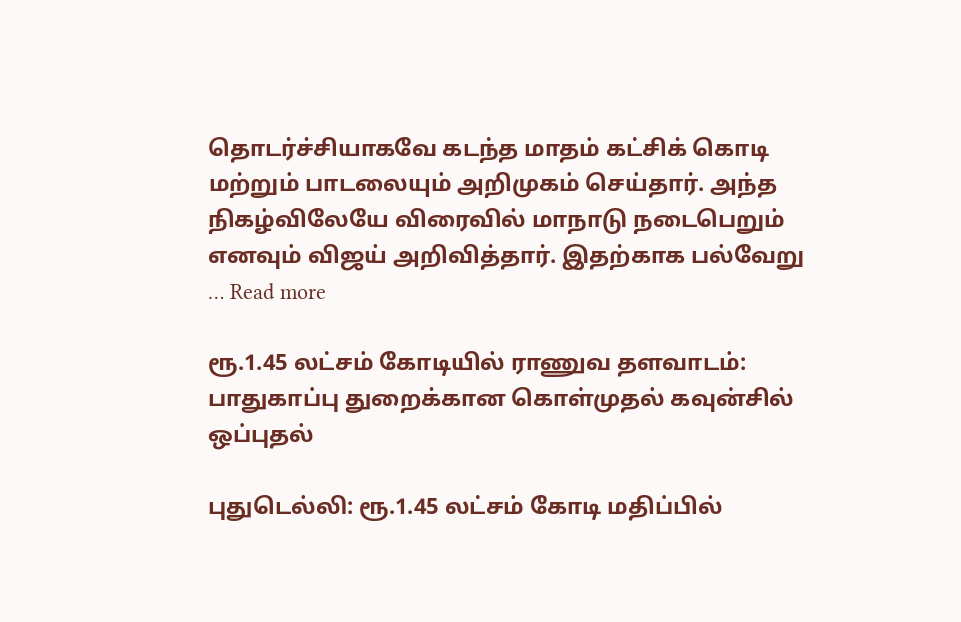தொடர்ச்சியாகவே கடந்த மாதம் கட்சிக் கொடி மற்றும் பாடலையும் அறிமுகம் செய்தார். அந்த நிகழ்விலேயே விரைவில் மாநாடு நடைபெறும் எனவும் விஜய் அறிவித்தார். இதற்காக பல்வேறு … Read more

ரூ.1.45 லட்சம் கோடியில் ராணுவ தளவாடம்: பாதுகாப்பு துறைக்கான கொள்முதல் கவுன்சில் ஒப்புதல்

புதுடெல்லி: ரூ.1.45 லட்சம் கோடி மதிப்பில்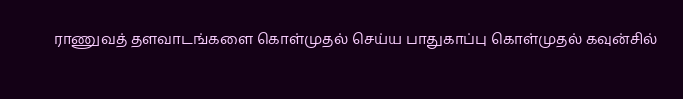ராணுவத் தளவாடங்களை கொள்முதல் செய்ய பாதுகாப்பு கொள்முதல் கவுன்சில்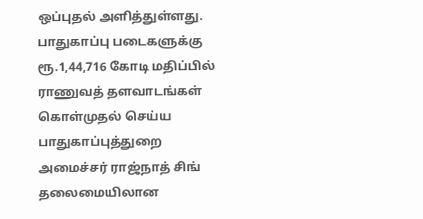ஒப்புதல் அளித்துள்ளது. பாதுகாப்பு படைகளுக்கு ரூ.1,44,716 கோடி மதிப்பில் ராணுவத் தளவாடங்கள் கொள்முதல் செய்ய பாதுகாப்புத்துறை அமைச்சர் ராஜ்நாத் சிங் தலைமையிலான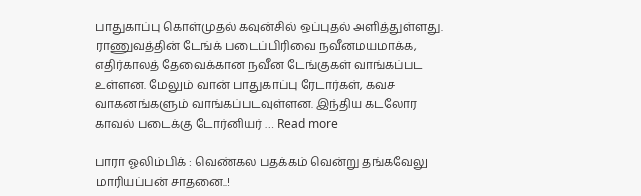பாதுகாப்பு கொள்முதல் கவுன்சில் ஒப்புதல் அளித்துள்ளது. ராணுவத்தின் டேங்க் படைப்பிரிவை நவீனமயமாக்க, எதிர்காலத் தேவைக்கான நவீன டேங்குகள் வாங்கப்பட உள்ளன. மேலும் வான் பாதுகாப்பு ரேடார்கள், கவச வாகனங்களும் வாங்கப்படவுள்ளன. இந்திய கடலோர காவல் படைக்கு டோர்னியர் … Read more

பாரா ஓலிம்பிக் : வெண்கல பதக்கம் வென்று தங்கவேலு மாரியப்பன் சாதனை..!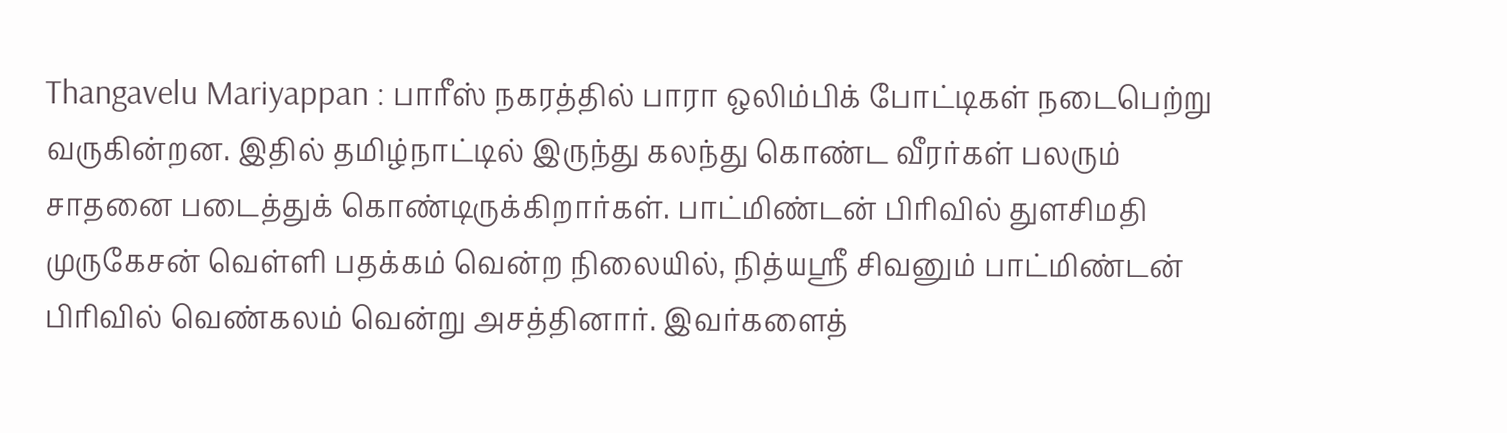Thangavelu Mariyappan : பாரீஸ் நகரத்தில் பாரா ஒலிம்பிக் போட்டிகள் நடைபெற்று வருகின்றன. இதில் தமிழ்நாட்டில் இருந்து கலந்து கொண்ட வீரர்கள் பலரும் சாதனை படைத்துக் கொண்டிருக்கிறார்கள். பாட்மிண்டன் பிரிவில் துளசிமதி முருகேசன் வெள்ளி பதக்கம் வென்ற நிலையில், நித்யஸ்ரீ சிவனும் பாட்மிண்டன் பிரிவில் வெண்கலம் வென்று அசத்தினார். இவர்களைத்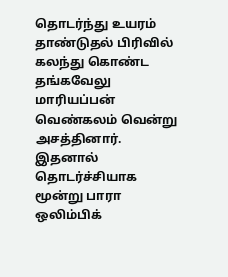தொடர்ந்து உயரம் தாண்டுதல் பிரிவில் கலந்து கொண்ட தங்கவேலு மாரியப்பன் வெண்கலம் வென்று அசத்தினார். இதனால் தொடர்ச்சியாக மூன்று பாரா ஒலிம்பிக்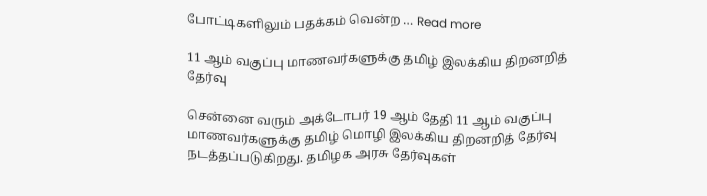போட்டிகளிலும் பதக்கம் வென்ற … Read more

11 ஆம் வகுப்பு மாணவர்களுக்கு தமிழ் இலக்கிய திறனறித் தேர்வு

சென்னை வரும் அக்டோபர் 19 ஆம் தேதி 11 ஆம் வகுப்பு மாணவர்களுக்கு தமிழ் மொழி இலக்கிய திறனறித் தேர்வு நடத்தப்படுகிறது. தமிழக அரசு தேர்வுகள்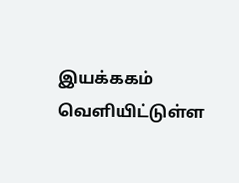இயக்ககம் வெளியிட்டுள்ள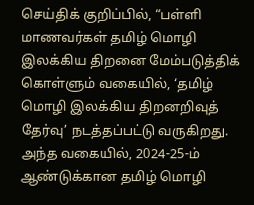செய்திக் குறிப்பில், “பள்ளி மாணவர்கள் தமிழ் மொழி இலக்கிய திறனை மேம்படுத்திக் கொள்ளும் வகையில், ‘தமிழ் மொழி இலக்கிய திறனறிவுத் தேர்வு’ நடத்தப்பட்டு வருகிறது. அந்த வகையில், 2024-25-ம் ஆண்டுக்கான தமிழ் மொழி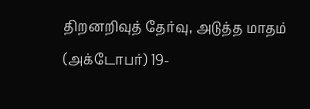திறனறிவுத் தேர்வு, அடுத்த மாதம் (அக்டோபர்) 19-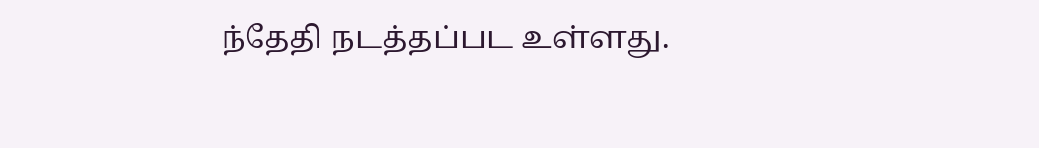ந்தேதி நடத்தப்பட உள்ளது.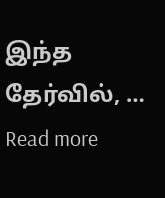இந்த தேர்வில், … Read more